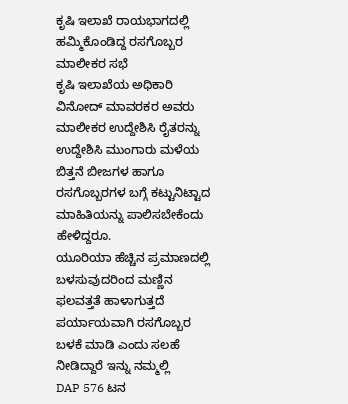ಕೃಷಿ ಇಲಾಖೆ ರಾಯಭಾಗದಲ್ಲಿ ಹಮ್ಮಿಕೊಂಡಿದ್ದ ರಸಗೊಬ್ಬರ ಮಾಲೀಕರ ಸಭೆ
ಕೃಷಿ ಇಲಾಖೆಯ ಅಧಿಕಾರಿ ವಿನೋದ್ ಮಾವರಕರ ಅವರು ಮಾಲೀಕರ ಉದ್ದೇಶಿಸಿ ರೈತರನ್ನು ಉದ್ದೇಶಿಸಿ ಮುಂಗಾರು ಮಳೆಯ ಬಿತ್ತನೆ ಬೀಜಗಳ ಹಾಗೂ ರಸಗೊಬ್ಬರಗಳ ಬಗ್ಗೆ ಕಟ್ಟುನಿಟ್ಟಾದ ಮಾಹಿತಿಯನ್ನು ಪಾಲಿಸಬೇಕೆಂದು ಹೇಳಿದ್ದರೂ.
ಯೂರಿಯಾ ಹೆಚ್ಚಿನ ಪ್ರಮಾಣದಲ್ಲಿ ಬಳಸುವುದರಿಂದ ಮಣ್ಣಿನ ಫಲವತ್ತತೆ ಹಾಳಾಗುತ್ತದೆ ಪರ್ಯಾಯವಾಗಿ ರಸಗೊಬ್ಬರ ಬಳಕೆ ಮಾಡಿ ಎಂದು ಸಲಹೆ ನೀಡಿದ್ದಾರೆ ಇನ್ನು ನಮ್ಮಲ್ಲಿ
DAP 576 ಟನ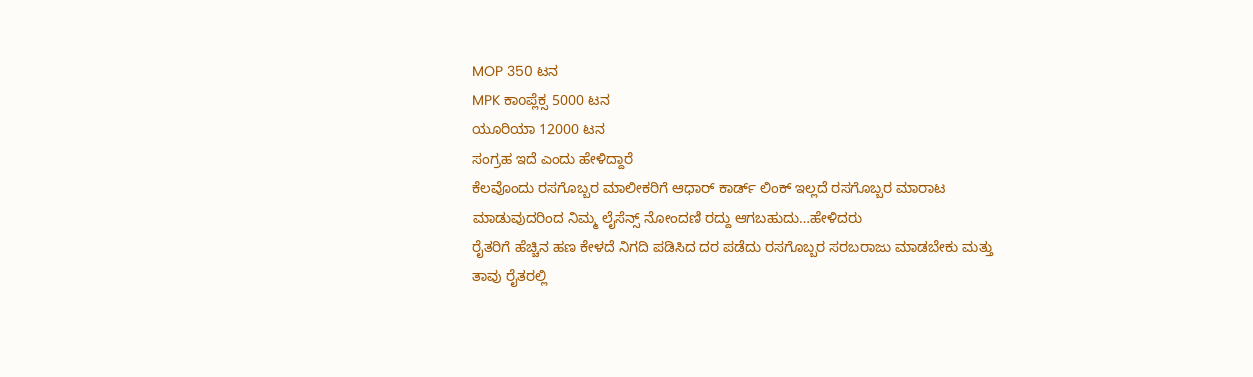MOP 350 ಟನ
MPK ಕಾoಪ್ಲೆಕ್ಸ 5000 ಟನ
ಯೂರಿಯಾ 12000 ಟನ
ಸಂಗ್ರಹ ಇದೆ ಎಂದು ಹೇಳಿದ್ದಾರೆ
ಕೆಲವೊಂದು ರಸಗೊಬ್ಬರ ಮಾಲೀಕರಿಗೆ ಆಧಾರ್ ಕಾರ್ಡ್ ಲಿಂಕ್ ಇಲ್ಲದೆ ರಸಗೊಬ್ಬರ ಮಾರಾಟ ಮಾಡುವುದರಿಂದ ನಿಮ್ಮ ಲೈಸೆನ್ಸ್ ನೋಂದಣಿ ರದ್ದು ಆಗಬಹುದು…ಹೇಳಿದರು
ರೈತರಿಗೆ ಹೆಚ್ಚಿನ ಹಣ ಕೇಳದೆ ನಿಗದಿ ಪಡಿಸಿದ ದರ ಪಡೆದು ರಸಗೊಬ್ಬರ ಸರಬರಾಜು ಮಾಡಬೇಕು ಮತ್ತು
ತಾವು ರೈತರಲ್ಲಿ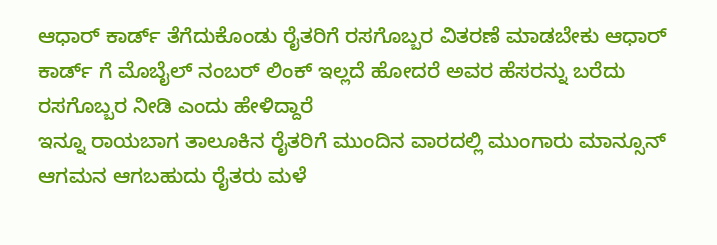ಆಧಾರ್ ಕಾರ್ಡ್ ತೆಗೆದುಕೊಂಡು ರೈತರಿಗೆ ರಸಗೊಬ್ಬರ ವಿತರಣೆ ಮಾಡಬೇಕು ಆಧಾರ್ ಕಾರ್ಡ್ ಗೆ ಮೊಬೈಲ್ ನಂಬರ್ ಲಿಂಕ್ ಇಲ್ಲದೆ ಹೋದರೆ ಅವರ ಹೆಸರನ್ನು ಬರೆದು ರಸಗೊಬ್ಬರ ನೀಡಿ ಎಂದು ಹೇಳಿದ್ದಾರೆ
ಇನ್ನೂ ರಾಯಬಾಗ ತಾಲೂಕಿನ ರೈತರಿಗೆ ಮುಂದಿನ ವಾರದಲ್ಲಿ ಮುಂಗಾರು ಮಾನ್ಸೂನ್ ಆಗಮನ ಆಗಬಹುದು ರೈತರು ಮಳೆ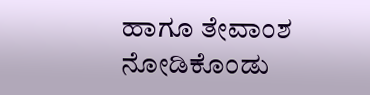ಹಾಗೂ ತೇವಾಂಶ ನೋಡಿಕೊಂಡು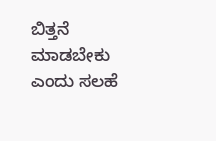ಬಿತ್ತನೆ ಮಾಡಬೇಕು ಎಂದು ಸಲಹೆ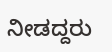ನೀಡದ್ದರು